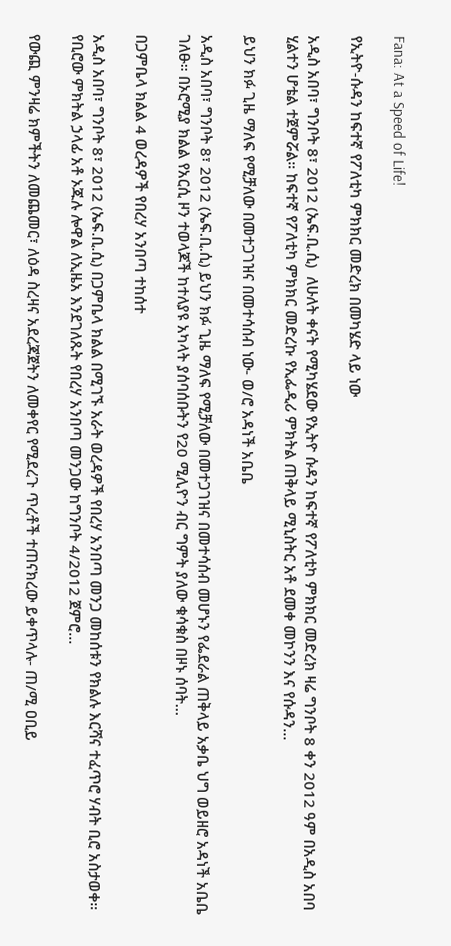Fana: At a Speed of Life!

የኢትዮ-ሱዳን ከፍተኛ የፖለቲካ ምክክር መድረክ በመካሄድ ላይ ነው

አዲስ አበባ፣ ግንቦት 8፣ 2012 (ኤፍ.ቢ.ሲ)  ለሁለት ቀናት የሚካሄደው የኢትዮ ሱዳን ከፍተኛ የፖለቲካ ምክክር መድረክ ዛሬ ግንቦት 8 ቀን 2012 ዓም በአዲስ አበባ ሂልተን ሆቴል ተጀምሯል። ከፍተኛ የፖለቲካ ምክክር መድረኩ የኢፌዲሪ ምክትል ጠቅላይ ሚኒስትር አቶ ደመቀ መኮንን እና የሱዳን…

ይህን ክፉ ጊዜ ማለፍ የሚቻለው በመተጋገዝና በመተሳሰብ ነው- ወ/ሮ አዳነች አቤቤ

አዲስ አበባ፣ ግንቦት 8፣ 2012 (ኤፍ.ቢ.ሲ) ይህን ክፉ ጊዜ ማለፍ የሚቻለው በመተጋገዝና በመተሳሰብ መሆኑን የፌደራል ጠቅላይ አቃቤ ህግ ወይዘሮ አዳነች አቤቤ ገለፁ። በኦሮሚያ ክልል የአርሲ ዞን ተወላጆች ከተለያዩ አካላት ያሰባሰቡትን የ20 ሚሊዮን ብር ግምት ያለው ቁሳቁስ በዞኑ ሰባት…

በጋምቤላ ክልል 4 ወረዳዎች የበረሃ አንበጣ ተከሰተ

አዲስ አበባ፣ ግንቦት 8፣ 2012 (ኤፍ.ቢ.ሲ) በጋምቤላ ክልል በሚገኙ አራት ወረዳዎች የበረሃ አንበጣ መንጋ መከሰቱን የክልሉ እርሻና ተፈጥሮ ሃብት ቢሮ አስታወቀ። የቢሮው ምክትል ኃላፊ አቶ ኦጁሉ ሎዋል ለኢዜአ እንደገለጹት የበረሃ አንበጣ መንጋው ከግንቦት 4/2012 ጀምሮ…

የውጪ ምንዛሬ ክምችትን ለመጨመር፣ ለዕዳ ስረዛና አደረጃጀትን ለመቀየር የሚደረጉ ጥረቶች ተጠናክረው ይቀጥላሉ- ጠ/ሚ ዐቢይ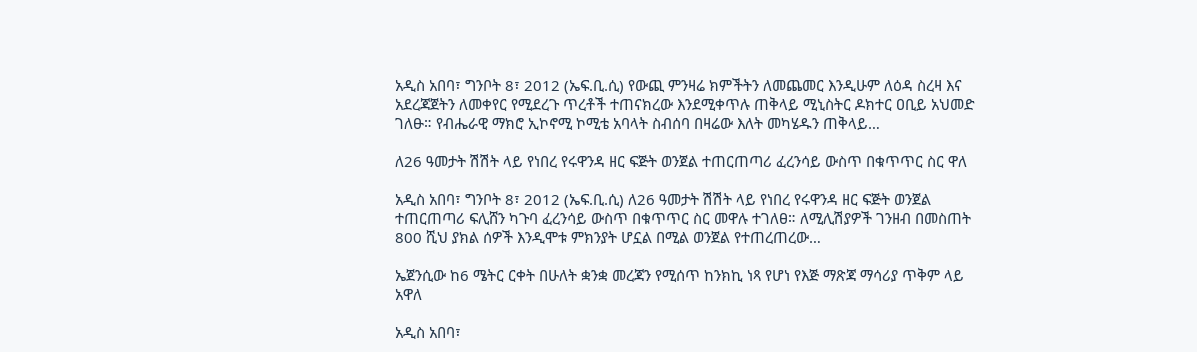አዲስ አበባ፣ ግንቦት 8፣ 2012 (ኤፍ.ቢ.ሲ) የውጪ ምንዛሬ ክምችትን ለመጨመር እንዲሁም ለዕዳ ስረዛ እና አደረጃጀትን ለመቀየር የሚደረጉ ጥረቶች ተጠናክረው እንደሚቀጥሉ ጠቅላይ ሚኒስትር ዶክተር ዐቢይ አህመድ ገለፁ። የብሔራዊ ማክሮ ኢኮኖሚ ኮሚቴ አባላት ስብሰባ በዛሬው እለት መካሄዱን ጠቅላይ…

ለ26 ዓመታት ሽሽት ላይ የነበረ የሩዋንዳ ዘር ፍጅት ወንጀል ተጠርጠጣሪ ፈረንሳይ ውስጥ በቁጥጥር ስር ዋለ

አዲስ አበባ፣ ግንቦት 8፣ 2012 (ኤፍ.ቢ.ሲ) ለ26 ዓመታት ሽሽት ላይ የነበረ የሩዋንዳ ዘር ፍጅት ወንጀል ተጠርጠጣሪ ፍሊሸን ካጉባ ፈረንሳይ ውስጥ በቁጥጥር ስር መዋሉ ተገለፀ። ለሚሊሽያዎች ገንዘብ በመስጠት 800 ሺህ ያክል ሰዎች እንዲሞቱ ምክንያት ሆኗል በሚል ወንጀል የተጠረጠረው…

ኤጀንሲው ከ6 ሜትር ርቀት በሁለት ቋንቋ መረጃን የሚሰጥ ከንክኪ ነጻ የሆነ የእጅ ማጽጃ ማሳሪያ ጥቅም ላይ አዋለ

አዲስ አበባ፣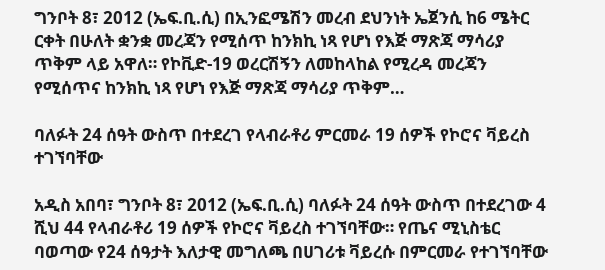ግንቦት 8፣ 2012 (ኤፍ.ቢ.ሲ) በኢንፎሜሽን መረብ ደህንነት ኤጀንሲ ከ6 ሜትር ርቀት በሁለት ቋንቋ መረጃን የሚሰጥ ከንክኪ ነጻ የሆነ የእጅ ማጽጃ ማሳሪያ ጥቅም ላይ አዋለ። የኮቪድ-19 ወረርሽኝን ለመከላከል የሚረዳ መረጃን የሚሰጥና ከንክኪ ነጻ የሆነ የእጅ ማጽጃ ማሳሪያ ጥቅም…

ባለፉት 24 ሰዓት ውስጥ በተደረገ የላብራቶሪ ምርመራ 19 ሰዎች የኮሮና ቫይረስ ተገኘባቸው

አዲስ አበባ፣ ግንቦት 8፣ 2012 (ኤፍ.ቢ.ሲ) ባለፉት 24 ሰዓት ውስጥ በተደረገው 4 ሺህ 44 የላብራቶሪ 19 ሰዎች የኮሮና ቫይረስ ተገኘባቸው። የጤና ሚኒስቴር ባወጣው የ24 ሰዓታት እለታዊ መግለጫ በሀገሪቱ ቫይረሱ በምርመራ የተገኘባቸው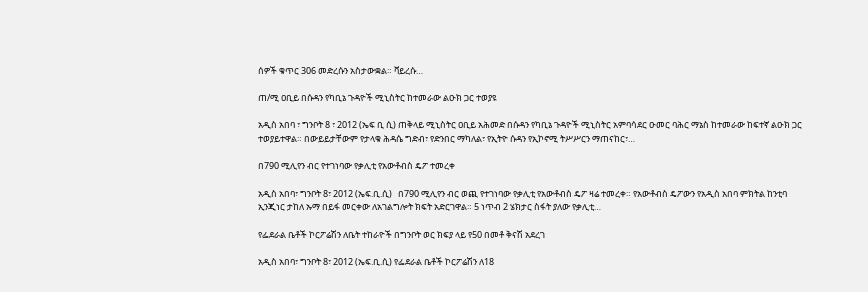ሰዎች ቁጥር 306 መድረሱን አስታውቋል። ቫይረሱ…

ጠ/ሚ ዐቢይ በሱዳን የካቢኔ ጉዳዮች ሚኒስትር ከተመራው ልዑክ ጋር ተወያዩ

አዲስ አበባ ፣ ግንቦት 8 ፣ 2012 (ኤፍ ቢ ሲ) ጠቅላይ ሚኒስትር ዐቢይ አሕመድ በሱዳን የካቢኔ ጉዳዮች ሚኒስትር አምባሳደር ዑመር ባሕር ማኔስ ከተመራው ከፍተኛ ልዑክ ጋር ተወያይተዋል። በውይይታቸውም የታላቁ ሕዳሴ ግድብ፣ የድንበር ማካለል፣ የኢትዮ ሱዳን የኢኮኖሚ ትሥሥርን ማጠናከር፣…

በ790 ሚሊየን ብር የተገነባው የቃሊቲ የአውቶብስ ዴፖ ተመረቀ

አዲስ አበባ፣ ግንቦት 8፣ 2012 (ኤፍ.ቢ.ሲ)   በ790 ሚሊየን ብር ወጪ የተገነባው የቃሊቲ የአውቶብስ ዴፖ ዛሬ ተመረቀ። የአውቶብስ ዴፖውን የአዲስ አበባ ምክትል ከንቲባ ኢንጂነር ታከለ ኡማ በይፋ መርቀው ለአገልግሎት ክፍት አድርገዋል። 5 ነጥብ 2 ሄክታር ስፋት ያለው የቃሊቲ…

የፌደራል ቤቶች ኮርፖሬሽን ለቤት ተከራዮች በግንቦት ወር ክፍያ ላይ የ50 በመቶ ቅናሽ አደረገ

አዲስ አበባ፣ ግንቦት 8፣ 2012 (ኤፍ.ቢ.ሲ) የፌደራል ቤቶች ኮርፖሬሽን ለ18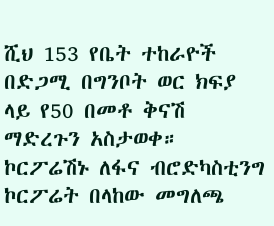ሺህ 153 የቤት ተከራዮች በድጋሚ በግንቦት ወር ክፍያ ላይ የ50 በመቶ ቅናሽ ማድረጉን አስታወቀ። ኮርፖሬሽኑ ለፋና ብሮድካስቲንግ ኮርፖሬት በላከው መግለጫ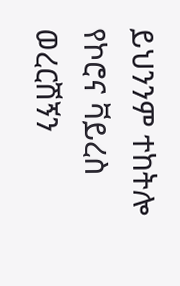ይህንንም ተከትሎ የኮሮና ቫይረስ ወረርሽኝን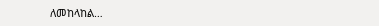ለመከላከል…